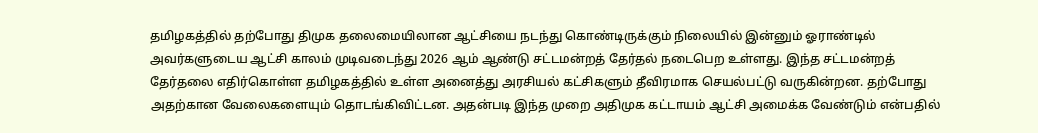தமிழகத்தில் தற்போது திமுக தலைமையிலான ஆட்சியை நடந்து கொண்டிருக்கும் நிலையில் இன்னும் ஓராண்டில் அவர்களுடைய ஆட்சி காலம் முடிவடைந்து 2026 ஆம் ஆண்டு சட்டமன்றத் தேர்தல் நடைபெற உள்ளது. இந்த சட்டமன்றத் தேர்தலை எதிர்கொள்ள தமிழகத்தில் உள்ள அனைத்து அரசியல் கட்சிகளும் தீவிரமாக செயல்பட்டு வருகின்றன. தற்போது அதற்கான வேலைகளையும் தொடங்கிவிட்டன. அதன்படி இந்த முறை அதிமுக கட்டாயம் ஆட்சி அமைக்க வேண்டும் என்பதில்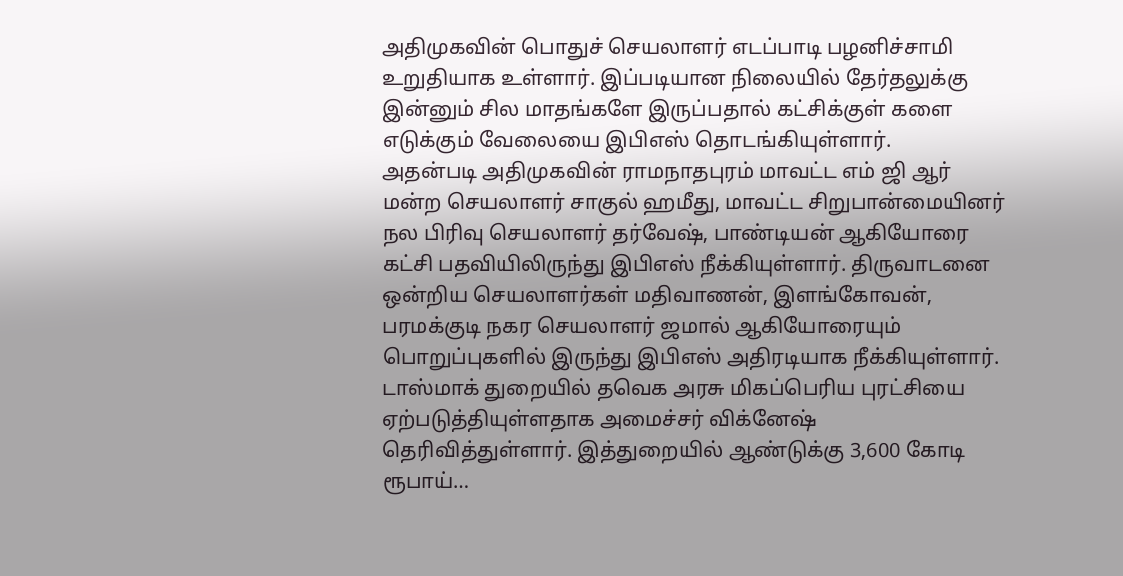அதிமுகவின் பொதுச் செயலாளர் எடப்பாடி பழனிச்சாமி உறுதியாக உள்ளார். இப்படியான நிலையில் தேர்தலுக்கு இன்னும் சில மாதங்களே இருப்பதால் கட்சிக்குள் களை எடுக்கும் வேலையை இபிஎஸ் தொடங்கியுள்ளார்.
அதன்படி அதிமுகவின் ராமநாதபுரம் மாவட்ட எம் ஜி ஆர் மன்ற செயலாளர் சாகுல் ஹமீது, மாவட்ட சிறுபான்மையினர் நல பிரிவு செயலாளர் தர்வேஷ், பாண்டியன் ஆகியோரை கட்சி பதவியிலிருந்து இபிஎஸ் நீக்கியுள்ளார். திருவாடனை ஒன்றிய செயலாளர்கள் மதிவாணன், இளங்கோவன், பரமக்குடி நகர செயலாளர் ஜமால் ஆகியோரையும் பொறுப்புகளில் இருந்து இபிஎஸ் அதிரடியாக நீக்கியுள்ளார்.
டாஸ்மாக் துறையில் தவெக அரசு மிகப்பெரிய புரட்சியை ஏற்படுத்தியுள்ளதாக அமைச்சர் விக்னேஷ் தெரிவித்துள்ளார். இத்துறையில் ஆண்டுக்கு 3,600 கோடி ரூபாய்…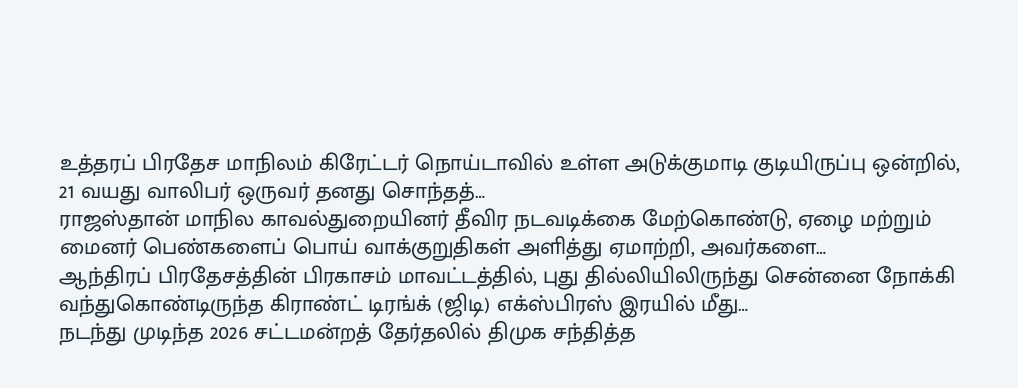உத்தரப் பிரதேச மாநிலம் கிரேட்டர் நொய்டாவில் உள்ள அடுக்குமாடி குடியிருப்பு ஒன்றில், 21 வயது வாலிபர் ஒருவர் தனது சொந்தத்…
ராஜஸ்தான் மாநில காவல்துறையினர் தீவிர நடவடிக்கை மேற்கொண்டு, ஏழை மற்றும் மைனர் பெண்களைப் பொய் வாக்குறுதிகள் அளித்து ஏமாற்றி, அவர்களை…
ஆந்திரப் பிரதேசத்தின் பிரகாசம் மாவட்டத்தில், புது தில்லியிலிருந்து சென்னை நோக்கி வந்துகொண்டிருந்த கிராண்ட் டிரங்க் (ஜிடி) எக்ஸ்பிரஸ் இரயில் மீது…
நடந்து முடிந்த 2026 சட்டமன்றத் தேர்தலில் திமுக சந்தித்த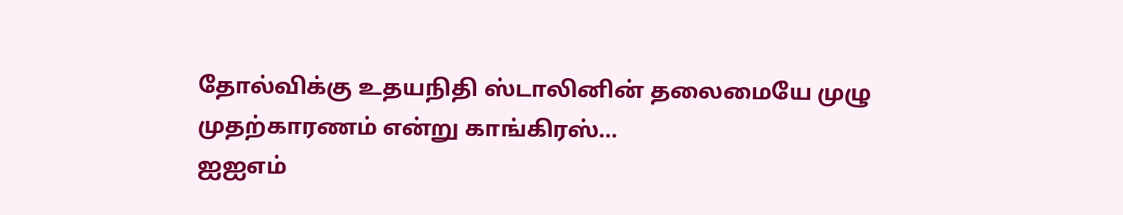தோல்விக்கு உதயநிதி ஸ்டாலினின் தலைமையே முழு முதற்காரணம் என்று காங்கிரஸ்…
ஐஐஎம்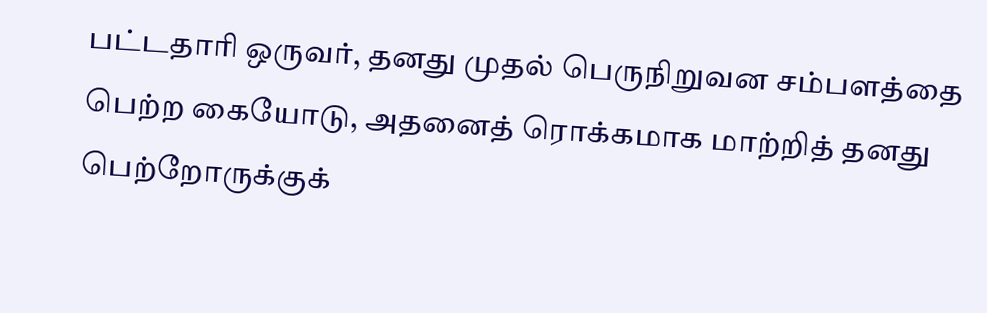பட்டதாரி ஒருவர், தனது முதல் பெருநிறுவன சம்பளத்தை பெற்ற கையோடு, அதனைத் ரொக்கமாக மாற்றித் தனது பெற்றோருக்குக்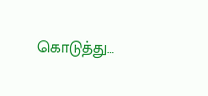கொடுத்து…